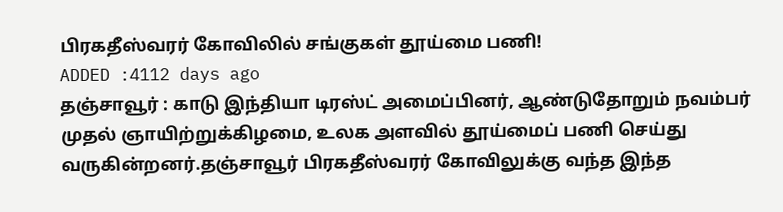பிரகதீஸ்வரர் கோவிலில் சங்குகள் தூய்மை பணி!
ADDED :4112 days ago
தஞ்சாவூர் : காடு இந்தியா டிரஸ்ட் அமைப்பினர், ஆண்டுதோறும் நவம்பர் முதல் ஞாயிற்றுக்கிழமை, உலக அளவில் தூய்மைப் பணி செய்து வருகின்றனர்.தஞ்சாவூர் பிரகதீஸ்வரர் கோவிலுக்கு வந்த இந்த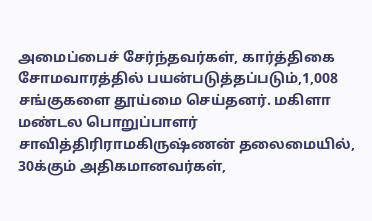அமைப்பைச் சேர்ந்தவர்கள், கார்த்திகை சோமவாரத்தில் பயன்படுத்தப்படும்,1,008 சங்குகளை தூய்மை செய்தனர். மகிளா மண்டல பொறுப்பாளர் சாவித்திரிராமகிருஷ்ணன் தலைமையில், 30க்கும் அதிகமானவர்கள்,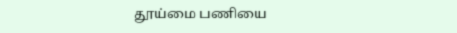தூய்மை பணியை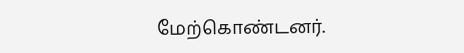மேற்கொண்டனர்.